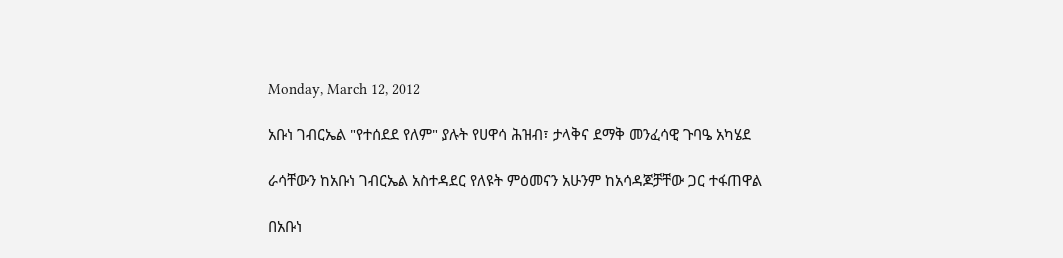Monday, March 12, 2012

አቡነ ገብርኤል "የተሰደደ የለም" ያሉት የሀዋሳ ሕዝብ፣ ታላቅና ደማቅ መንፈሳዊ ጉባዔ አካሄደ

ራሳቸውን ከአቡነ ገብርኤል አስተዳደር የለዩት ምዕመናን አሁንም ከአሳዳጆቻቸው ጋር ተፋጠዋል

በአቡነ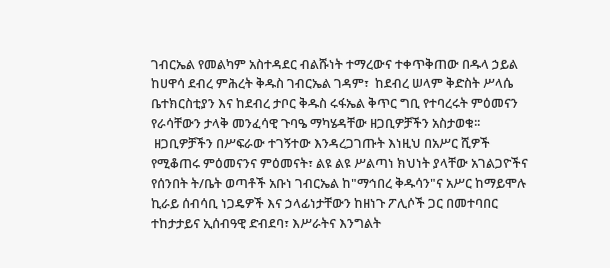ገብርኤል የመልካም አስተዳደር ብልሹነት ተማረውና ተቀጥቅጠው በዱላ ኃይል ከሀዋሳ ደብረ ምሕረት ቅዱስ ገብርኤል ገዳም፣  ከደብረ ሠላም ቅድስት ሥላሴ ቤተክርስቲያን እና ከደብረ ታቦር ቅዱስ ሩፋኤል ቅጥር ግቢ የተባረሩት ምዕመናን የራሳቸውን ታላቅ መንፈሳዊ ጉባዔ ማካሄዳቸው ዘጋቢዎቻችን አስታወቁ፡፡
 ዘጋቢዎቻችን በሥፍራው ተገኝተው እንዳረጋገጡት እነዚህ በአሥር ሺዎች የሚቆጠሩ ምዕመናንና ምዕመናት፣ ልዩ ልዩ ሥልጣነ ክህነት ያላቸው አገልጋዮችና የሰንበት ት/ቤት ወጣቶች አቡነ ገብርኤል ከ"ማኅበረ ቅዱሳን"ና አሥር ከማይሞሉ ኪራይ ሰብሳቢ ነጋዴዎች እና ኃላፊነታቸውን ከዘነጉ ፖሊሶች ጋር በመተባበር ተከታታይና ኢሰብዓዊ ድብደባ፣ እሥራትና እንግልት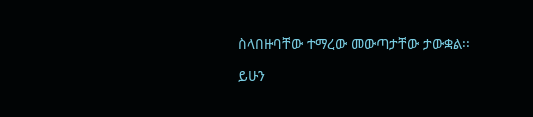ስላበዙባቸው ተማረው መውጣታቸው ታውቋል፡፡

ይሁን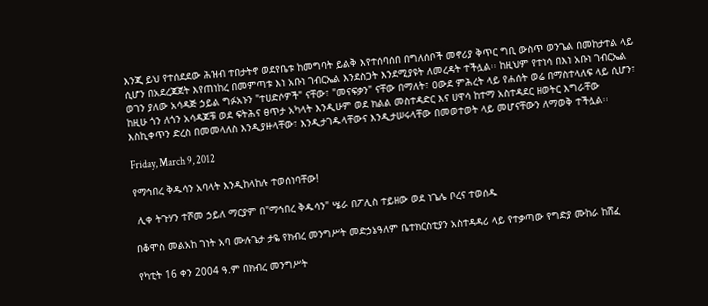እንጂ ይህ የተሰደደው ሕዝብ ተበታትኖ ወደየቤቱ ከመግባት ይልቅ እየተሰባሰበ በግለሰቦች መኖሪያ ቅጥር ግቢ ውስጥ ወንጌል በመከታተል ላይ ሲሆን በአደረጃጀት እየጠነከረ በመምጣቱ እነ አቡነ ገብርኤል እንደስጋት እንደሚያዩት ለመረዳት ተችሏል፡፡ ከዚህም የተነሳ በእነ አቡነ ገብርኤል ወገን ያለው አሳዳጅ ኃይል ግፉአኑን "ተሀድሶዎች" ናቸው፣ "መናፍቃን" ናቸው በማለት፣ ዐውደ ምሕረት ላይ የሐሰት ወሬ በማስተላለፍ ላይ ሲሆን፣ ከዚሁ ጎን ለጎን አሳዳጆቹ ወደ ፍትሕና ፀጥታ አካላት እንዲሁም ወደ ክልል መስተዳድር እና ሀዋሳ ከተማ አስተዳደር ዘወትር እግራቸው እስኪቀጥን ድረስ በመመላለስ እንዲያዙላቸው፣ እንዲታገዱላቸውና እንዲታሠሩላቸው በመወተወት ላይ መሆናቸውን ለማወቅ ተችሏል፡፡

Friday, March 9, 2012

የማኅበረ ቅዱሳን አባላት እንዲከላከሉ ተወሰነባቸው!

 ሊቀ ትጉሃን ተሾመ ኃይለ ማርያም በ"ማኅበረ ቅዱሳን" ሤራ በፖሊስ ተይዘው ወደ ነጌሌ ቦረና ተወሰዱ

በቆሞስ መልአከ ገነት አባ ሙሉጌታ ታዬ የክብረ መንግሥት መድኃኔዓለም ቤተክርስቲያን አስተዳዳሪ ላይ የተቃጣው የግድያ ሙከራ ከሸፈ

የካቲት 16 ቀን 2004 ዓ.ም በክብረ መንግሥት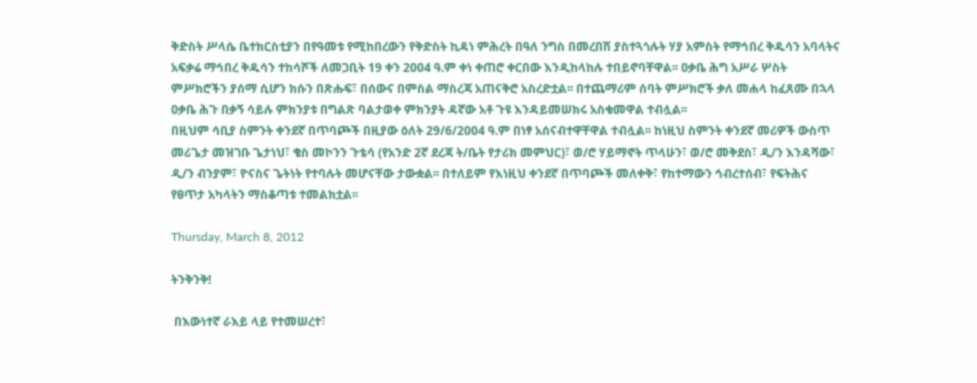ቅድስት ሥላሴ ቤተክርስቲያን በየዓመቱ የሚከበረውን የቅድስት ኪዳነ ምሕረት በዓለ ንግስ በመረበሽ ያስተጓጎሉት ሃያ አምስት የማኅበረ ቅዱሳን አባላትና አፍቃሬ ማኅበረ ቅዱሳን ተከሳሾች ለመጋቢት 19 ቀን 2004 ዓ.ም ቀነ ቀጠሮ ቀርበው እንዲከላከሉ ተበይኖባቸዋል፡፡ ዐቃቤ ሕግ አሥራ ሦስት ምሥክሮችን ያሰማ ሲሆን ክሱን በጽሑፍ፣ በሰውና በምስል ማስረጃ አጠናቅሮ አስረድቷል፡፡ በተጨማሪም ሰባት ምሥክሮች ቃለ መሐላ ከፈጸሙ በኋላ ዐቃቤ ሕጉ በቃኝ ሳይሉ ምክንያቱ በግልጽ ባልታወቀ ምክንያት ዳኛው አቶ ጉዩ እንዳይመሠክሩ አስቁመዋል ተብሏል፡፡
በዚህም ሳቢያ ስምንት ቀንደኛ በጥባጮች በዚያው ዕለት 29/6/2004 ዓ.ም በነፃ አሰናብተዋቸዋል ተብሏል፡፡ ከነዚህ ስምንት ቀንደኛ መሪዎች ውስጥ መሪጌታ መዝገቡ ጌታነህ፣ ቄስ መኮንን ጉቴሳ (የአንድ 2ኛ ደረጃ ት/ቤት የታሪክ መምህር)፣ ወ/ሮ ሃይማኖት ጥላሁን፣ ወ/ሮ መቅደስ፣ ዲ/ን እንዳሻው፣ ዲ/ን ብንያም፣ ዮናስና ጌትነት የተባሉት መሆናቸው ታውቋል፡፡ በተለይም የእነዚህ ቀንደኛ በጥባጮች መለቀቅ፣ የከተማውን ኅብረተሰብ፣ የፍትሕና የፀጥታ አካላትን ማስቆጣቱ ተመልክቷል፡፡

Thursday, March 8, 2012

ትንቅንቅ!

 በእውነተኛ ራእይ ላይ የተመሠረተ፣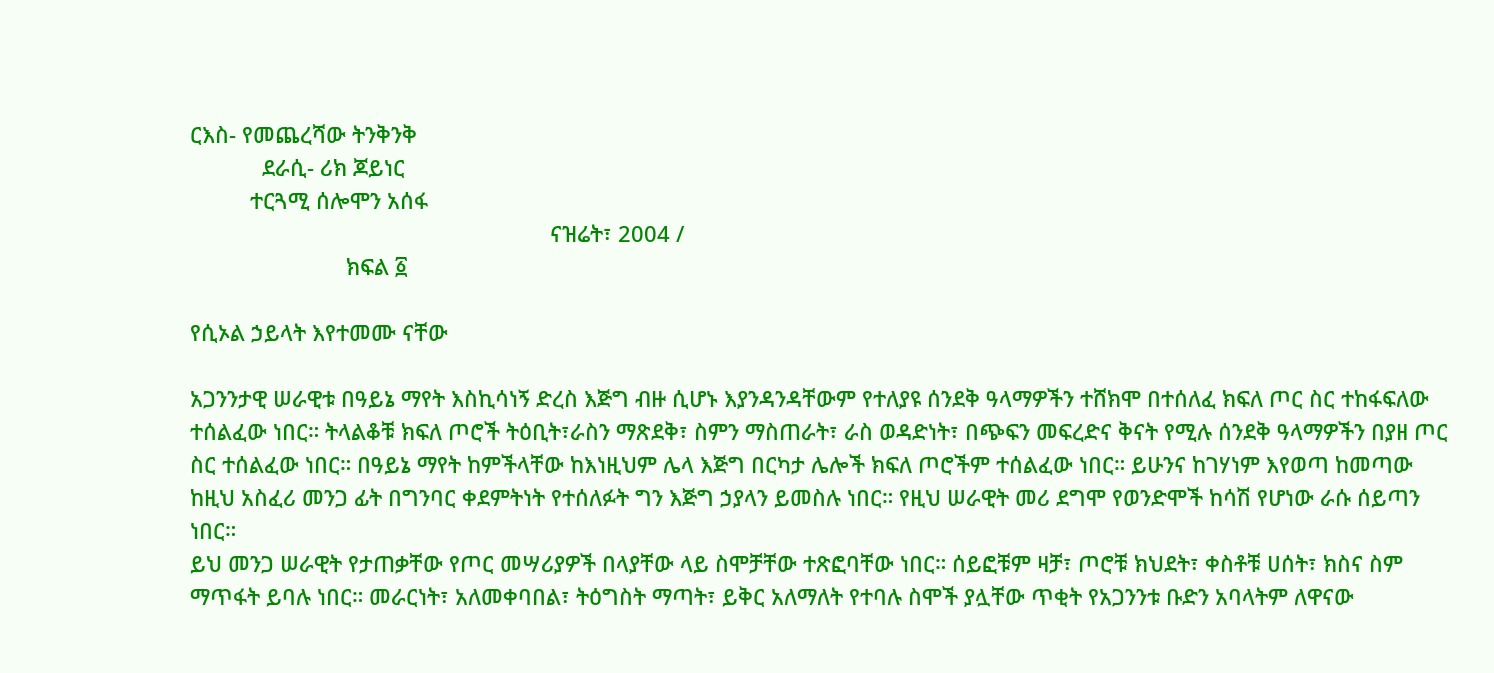ርእስ- የመጨረሻው ትንቅንቅ
            ደራሲ- ሪክ ጆይነር
          ተርጓሚ ሰሎሞን አሰፋ
                                                            ናዝሬት፣ 2004 /
                          ክፍል ፩

የሲኦል ኃይላት እየተመሙ ናቸው

አጋንንታዊ ሠራዊቱ በዓይኔ ማየት እስኪሳነኝ ድረስ እጅግ ብዙ ሲሆኑ እያንዳንዳቸውም የተለያዩ ሰንደቅ ዓላማዎችን ተሸክሞ በተሰለፈ ክፍለ ጦር ስር ተከፋፍለው ተሰልፈው ነበር። ትላልቆቹ ክፍለ ጦሮች ትዕቢት፣ራስን ማጽደቅ፣ ስምን ማስጠራት፣ ራስ ወዳድነት፣ በጭፍን መፍረድና ቅናት የሚሉ ሰንደቅ ዓላማዎችን በያዘ ጦር ስር ተሰልፈው ነበር። በዓይኔ ማየት ከምችላቸው ከእነዚህም ሌላ እጅግ በርካታ ሌሎች ክፍለ ጦሮችም ተሰልፈው ነበር። ይሁንና ከገሃነም እየወጣ ከመጣው ከዚህ አስፈሪ መንጋ ፊት በግንባር ቀደምትነት የተሰለፉት ግን እጅግ ኃያላን ይመስሉ ነበር። የዚህ ሠራዊት መሪ ደግሞ የወንድሞች ከሳሽ የሆነው ራሱ ሰይጣን ነበር።
ይህ መንጋ ሠራዊት የታጠቃቸው የጦር መሣሪያዎች በላያቸው ላይ ስሞቻቸው ተጽፎባቸው ነበር። ሰይፎቹም ዛቻ፣ ጦሮቹ ክህደት፣ ቀስቶቹ ሀሰት፣ ክስና ስም ማጥፋት ይባሉ ነበር። መራርነት፣ አለመቀባበል፣ ትዕግስት ማጣት፣ ይቅር አለማለት የተባሉ ስሞች ያሏቸው ጥቂት የአጋንንቱ ቡድን አባላትም ለዋናው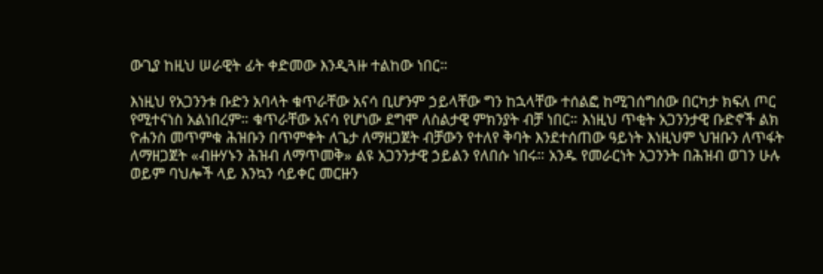ውጊያ ከዚህ ሠራዊት ፊት ቀድመው እንዲጓዙ ተልከው ነበር።

እነዚህ የአጋንንቱ ቡድን አባላት ቁጥራቸው አናሳ ቢሆንም ኃይላቸው ግን ከኋላቸው ተሰልፎ ከሚገሰግሰው በርካታ ክፍለ ጦር የሚተናነስ አልነበረም። ቁጥራቸው አናሳ የሆነው ደግሞ ለስልታዊ ምክንያት ብቻ ነበር። እነዚህ ጥቂት አጋንንታዊ ቡድኖች ልክ ዮሐንስ መጥምቁ ሕዝቡን በጥምቀት ለጌታ ለማዘጋጀት ብቻውን የተለየ ቅባት እንደተሰጠው ዓይነት እነዚህም ህዝቡን ለጥፋት ለማዘጋጀት «ብዙሃኑን ሕዝብ ለማጥመቅ» ልዩ አጋንንታዊ ኃይልን የለበሱ ነበሩ። አንዱ የመራርነት አጋንንት በሕዝብ ወገን ሁሉ ወይም ባህሎች ላይ እንኳን ሳይቀር መርዙን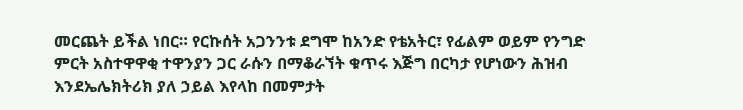መርጨት ይችል ነበር። የርኩሰት አጋንንቱ ደግሞ ከአንድ የቴአትር፣ የፊልም ወይም የንግድ ምርት አስተዋዋቂ ተዋንያን ጋር ራሱን በማቆራኘት ቁጥሩ እጅግ በርካታ የሆነውን ሕዝብ እንደኤሌክትሪክ ያለ ኃይል እየላከ በመምታት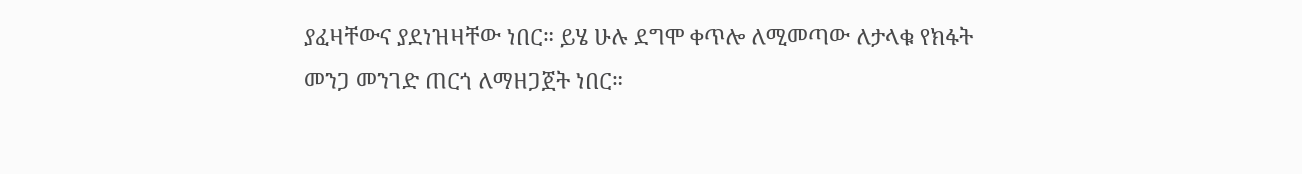ያፈዛቸውና ያደነዝዛቸው ነበር። ይሄ ሁሉ ደግሞ ቀጥሎ ለሚመጣው ለታላቁ የክፋት መንጋ መንገድ ጠርጎ ለማዘጋጀት ነበር።